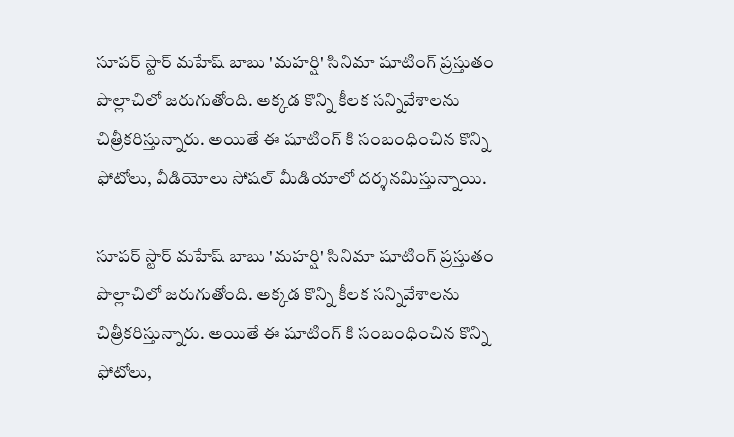సూపర్ స్టార్ మహేష్ బాబు 'మహర్షి' సినిమా షూటింగ్ ప్రస్తుతం పొల్లాచిలో జరుగుతోంది. అక్కడ కొన్ని కీలక సన్నివేశాలను చిత్రీకరిస్తున్నారు. అయితే ఈ షూటింగ్ కి సంబంధించిన కొన్ని ఫోటోలు, వీడియోలు సోషల్ మీడియాలో దర్శనమిస్తున్నాయి.

సూపర్ స్టార్ మహేష్ బాబు 'మహర్షి' సినిమా షూటింగ్ ప్రస్తుతం పొల్లాచిలో జరుగుతోంది. అక్కడ కొన్ని కీలక సన్నివేశాలను చిత్రీకరిస్తున్నారు. అయితే ఈ షూటింగ్ కి సంబంధించిన కొన్ని ఫోటోలు,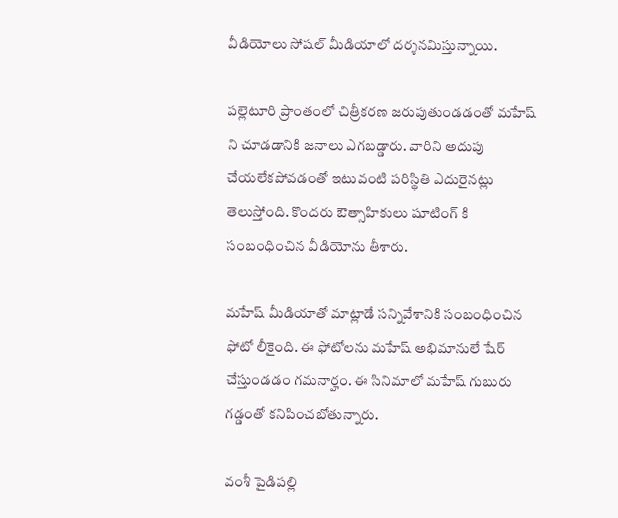వీడియోలు సోషల్ మీడియాలో దర్శనమిస్తున్నాయి.

పల్లెటూరి ప్రాంతంలో చిత్రీకరణ జరుపుతుండడంతో మహేష్ ని చూడడానికి జనాలు ఎగబడ్డారు. వారిని అదుపు చేయలేకపోవడంతో ఇటువంటి పరిస్థితి ఎదురైనట్లు తెలుస్తోంది. కొందరు ఔత్సాహికులు షూటింగ్ కి సంబంధించిన వీడియోను తీశారు.

మహేష్ మీడియాతో మాట్లాడే సన్నివేశానికి సంబంధించిన ఫోటో లీకైంది. ఈ ఫోటోలను మహేష్ అభిమానులే షేర్ చేస్తుండడం గమనార్హం. ఈ సినిమాలో మహేష్ గుబురు గడ్డంతో కనిపించబోతున్నారు.

వంశీ పైడిపల్లి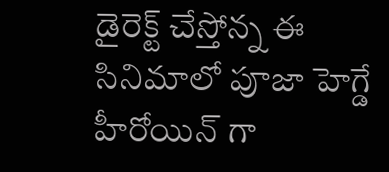డైరెక్ట్ చేస్తోన్న ఈ సినిమాలో పూజా హెగ్డే హీరోయిన్ గా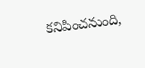కనిపించనుంది,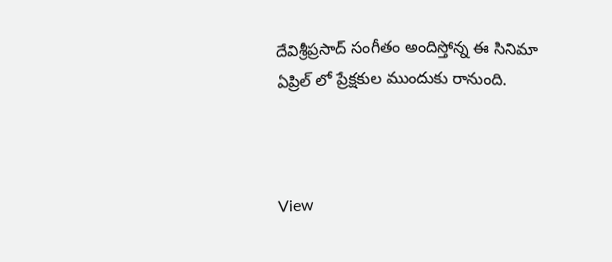దేవిశ్రీప్రసాద్ సంగీతం అందిస్తోన్న ఈ సినిమా ఏప్రిల్ లో ప్రేక్షకుల ముందుకు రానుంది.



View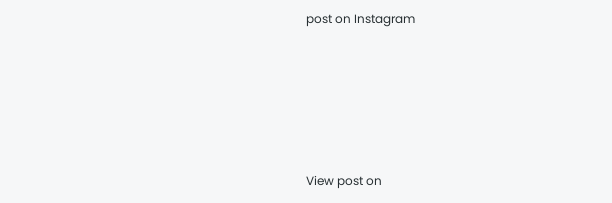post on Instagram






View post on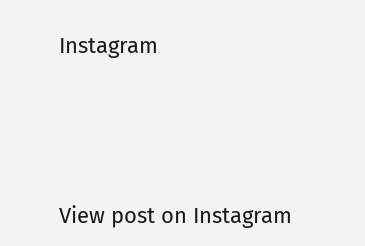Instagram




View post on Instagram